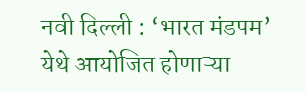नवी दिल्ली : ‘भारत मंडपम’ येथे आयोजित होणाऱ्या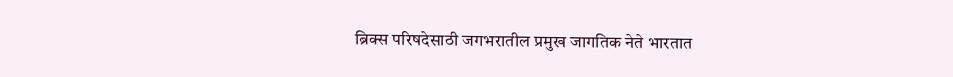ब्रिक्स परिषदेसाठी जगभरातील प्रमुख जागतिक नेते भारतात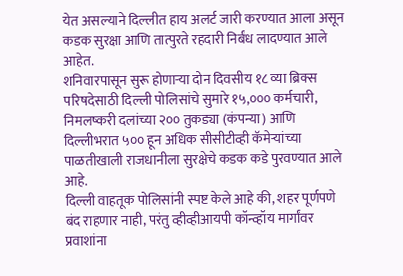येत असल्याने दिल्लीत हाय अलर्ट जारी करण्यात आला असून कडक सुरक्षा आणि तात्पुरते रहदारी निर्बंध लादण्यात आले आहेत.
शनिवारपासून सुरू होणाऱ्या दोन दिवसीय १८ व्या ब्रिक्स परिषदेसाठी दिल्ली पोलिसांचे सुमारे १५,००० कर्मचारी, निमलष्करी दलांच्या २०० तुकड्या (कंपन्या) आणि दिल्लीभरात ५०० हून अधिक सीसीटीव्ही कॅमेऱ्यांच्या पाळतीखाली राजधानीला सुरक्षेचे कडक कडे पुरवण्यात आले आहे.
दिल्ली वाहतूक पोलिसांनी स्पष्ट केले आहे की, शहर पूर्णपणे बंद राहणार नाही, परंतु व्हीव्हीआयपी कॉन्व्हॉय मार्गांवर प्रवाशांना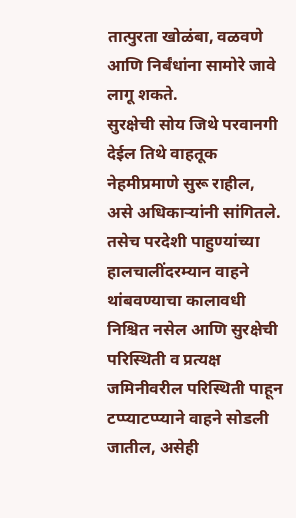तात्पुरता खोळंबा, वळवणे आणि निर्बंधांना सामोरे जावे लागू शकते.
सुरक्षेची सोय जिथे परवानगी देईल तिथे वाहतूक नेहमीप्रमाणे सुरू राहील, असे अधिकाऱ्यांनी सांगितले.
तसेच परदेशी पाहुण्यांच्या हालचालींदरम्यान वाहने थांबवण्याचा कालावधी निश्चित नसेल आणि सुरक्षेची परिस्थिती व प्रत्यक्ष जमिनीवरील परिस्थिती पाहून टप्प्याटप्प्याने वाहने सोडली जातील, असेही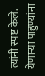त्यांनी स्पष्ट केले.
येणाऱ्या पाहुण्यांना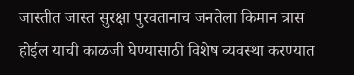जास्तीत जास्त सुरक्षा पुरवतानाच जनतेला किमान त्रास होईल याची काळजी घेण्यासाठी विशेष व्यवस्था करण्यात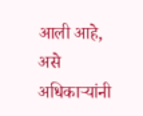आली आहे, असे अधिकाऱ्यांनी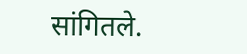सांगितले.